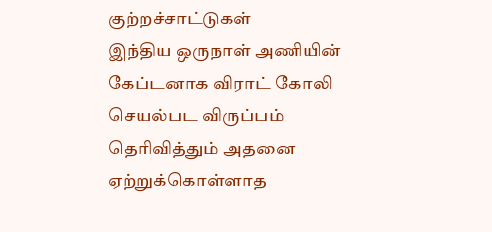குற்றச்சாட்டுகள்
இந்திய ஒருநாள் அணியின் கேப்டனாக விராட் கோலி செயல்பட விருப்பம் தெரிவித்தும் அதனை ஏற்றுக்கொள்ளாத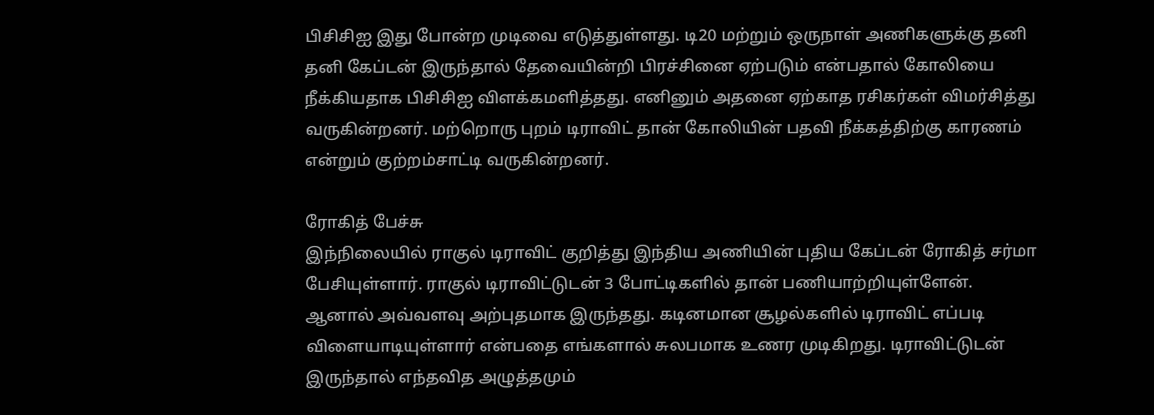பிசிசிஐ இது போன்ற முடிவை எடுத்துள்ளது. டி20 மற்றும் ஒருநாள் அணிகளுக்கு தனி தனி கேப்டன் இருந்தால் தேவையின்றி பிரச்சினை ஏற்படும் என்பதால் கோலியை நீக்கியதாக பிசிசிஐ விளக்கமளித்தது. எனினும் அதனை ஏற்காத ரசிகர்கள் விமர்சித்து வருகின்றனர். மற்றொரு புறம் டிராவிட் தான் கோலியின் பதவி நீக்கத்திற்கு காரணம் என்றும் குற்றம்சாட்டி வருகின்றனர்.

ரோகித் பேச்சு
இந்நிலையில் ராகுல் டிராவிட் குறித்து இந்திய அணியின் புதிய கேப்டன் ரோகித் சர்மா பேசியுள்ளார். ராகுல் டிராவிட்டுடன் 3 போட்டிகளில் தான் பணியாற்றியுள்ளேன். ஆனால் அவ்வளவு அற்புதமாக இருந்தது. கடினமான சூழல்களில் டிராவிட் எப்படி விளையாடியுள்ளார் என்பதை எங்களால் சுலபமாக உணர முடிகிறது. டிராவிட்டுடன் இருந்தால் எந்தவித அழுத்தமும்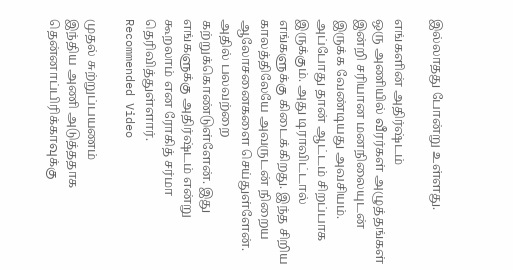இல்லாதது போன்று உள்ளது.

எங்களின் அதிர்ஷ்டம்
ஒரு அணியில் வீரர்கள் அழுத்தங்கள் இன்றி சரியான மனநிலையுடன் இருக்க வேண்டியது அவசியம். அப்போது தான் ஆட்டம் சிறப்பாக இருக்கும். அது டிராவிட்டால் எங்களுக்கு கிடைக்கிறது. இந்த சிறிய காலத்திலேயே அவருடன் நிறைய ஆலோசனைகளை செய்துள்ளேன். அதில் பலவற்றை கற்றுக்கொண்டுள்ளேன். இது எங்களுக்கு அதிர்ஷ்டம் என்று கூறலாம் என ரோகித் சர்மா தெரிவித்துள்ளார்.
Recommended Video

முதல் சுற்றுப்பயணம்
இந்திய அணி அடுத்ததாக தென்னாப்பிரிக்காவுக்கு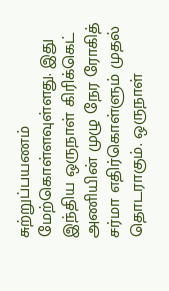சுற்றுப்பயணம் மேற்கொள்ளவுள்ளது. இது இந்திய ஒருநாள் கிரிக்கெட் அணியின் முழு நேர ரோகித் சர்மா எதிர்கொள்ளும் முதல் தொடராகும். ஒருநாள்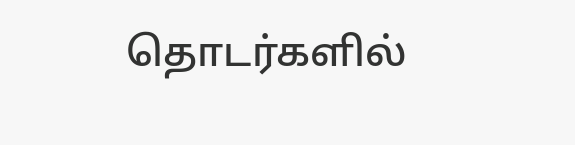தொடர்களில்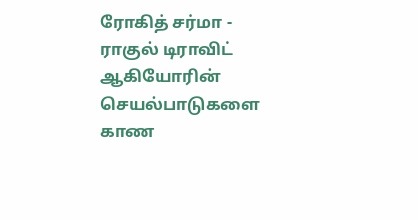ரோகித் சர்மா - ராகுல் டிராவிட் ஆகியோரின் செயல்பாடுகளை காண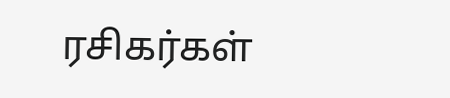ரசிகர்கள்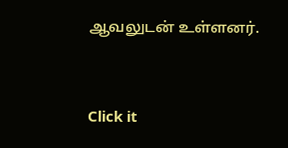ஆவலுடன் உள்ளனர்.


Click it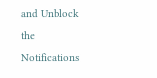and Unblock the Notifications